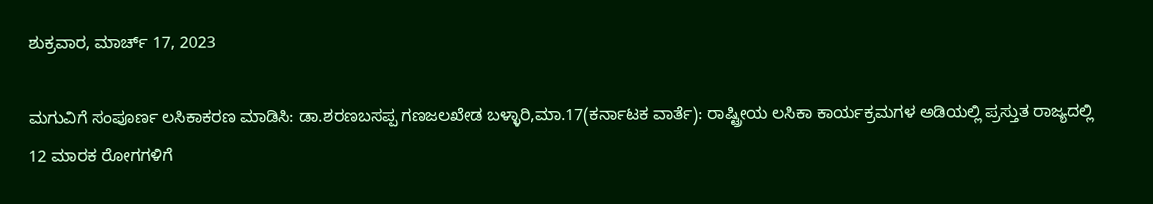ಶುಕ್ರವಾರ, ಮಾರ್ಚ್ 17, 2023

ಮಗುವಿಗೆ ಸಂಪೂರ್ಣ ಲಸಿಕಾಕರಣ ಮಾಡಿಸಿ: ಡಾ.ಶರಣಬಸಪ್ಪ ಗಣಜಲಖೇಡ ಬಳ್ಳಾರಿ,ಮಾ.17(ಕರ್ನಾಟಕ ವಾರ್ತೆ): ರಾಷ್ಟ್ರೀಯ ಲಸಿಕಾ ಕಾರ್ಯಕ್ರಮಗಳ ಅಡಿಯಲ್ಲಿ ಪ್ರಸ್ತುತ ರಾಜ್ಯದಲ್ಲಿ 12 ಮಾರಕ ರೋಗಗಳಿಗೆ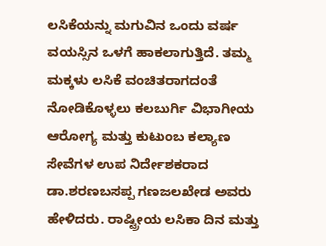ಲಸಿಕೆಯನ್ನು ಮಗುವಿನ ಒಂದು ವರ್ಷ ವಯಸ್ಸಿನ ಒಳಗೆ ಹಾಕಲಾಗುತ್ತಿದೆ. ತಮ್ಮ ಮಕ್ಕಳು ಲಸಿಕೆ ವಂಚಿತರಾಗದಂತೆ ನೋಡಿಕೊಳ್ಳಲು ಕಲಬುರ್ಗಿ ವಿಭಾಗೀಯ ಆರೋಗ್ಯ ಮತ್ತು ಕುಟುಂಬ ಕಲ್ಯಾಣ ಸೇವೆಗಳ ಉಪ ನಿರ್ದೇಶಕರಾದ ಡಾ.ಶರಣಬಸಪ್ಪ ಗಣಜಲಖೇಡ ಅವರು ಹೇಳಿದರು. ರಾಷ್ಟ್ರೀಯ ಲಸಿಕಾ ದಿನ ಮತ್ತು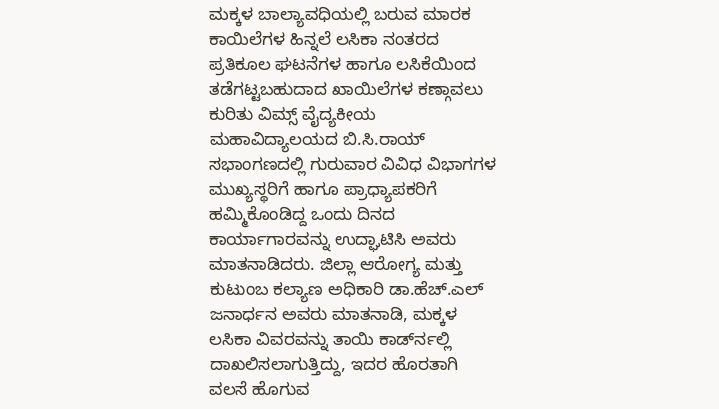ಮಕ್ಕಳ ಬಾಲ್ಯಾವಧಿಯಲ್ಲಿ ಬರುವ ಮಾರಕ ಕಾಯಿಲೆಗಳ ಹಿನ್ನಲೆ ಲಸಿಕಾ ನಂತರದ ಪ್ರತಿಕೂಲ ಘಟನೆಗಳ ಹಾಗೂ ಲಸಿಕೆಯಿಂದ ತಡೆಗಟ್ಟಬಹುದಾದ ಖಾಯಿಲೆಗಳ ಕಣ್ಗಾವಲು ಕುರಿತು ವಿಮ್ಸ್ ವೈದ್ಯಕೀಯ ಮಹಾವಿದ್ಯಾಲಯದ ಬಿ.ಸಿ.ರಾಯ್ ಸಭಾಂಗಣದಲ್ಲಿ ಗುರುವಾರ ವಿವಿಧ ವಿಭಾಗಗಳ ಮುಖ್ಯಸ್ಥರಿಗೆ ಹಾಗೂ ಪ್ರಾಧ್ಯಾಪಕರಿಗೆ ಹಮ್ಮಿಕೊಂಡಿದ್ದ ಒಂದು ದಿನದ ಕಾರ್ಯಾಗಾರವನ್ನು ಉದ್ಘಾಟಿಸಿ ಅವರು ಮಾತನಾಡಿದರು. ಜಿಲ್ಲಾ ಆರೋಗ್ಯ ಮತ್ತು ಕುಟುಂಬ ಕಲ್ಯಾಣ ಅಧಿಕಾರಿ ಡಾ.ಹೆಚ್.ಎಲ್ ಜನಾರ್ಧನ ಅವರು ಮಾತನಾಡಿ, ಮಕ್ಕಳ ಲಸಿಕಾ ವಿವರವನ್ನು ತಾಯಿ ಕಾರ್ಡ್‍ನಲ್ಲಿ ದಾಖಲಿಸಲಾಗುತ್ತಿದ್ದು, ಇದರ ಹೊರತಾಗಿ ವಲಸೆ ಹೊಗುವ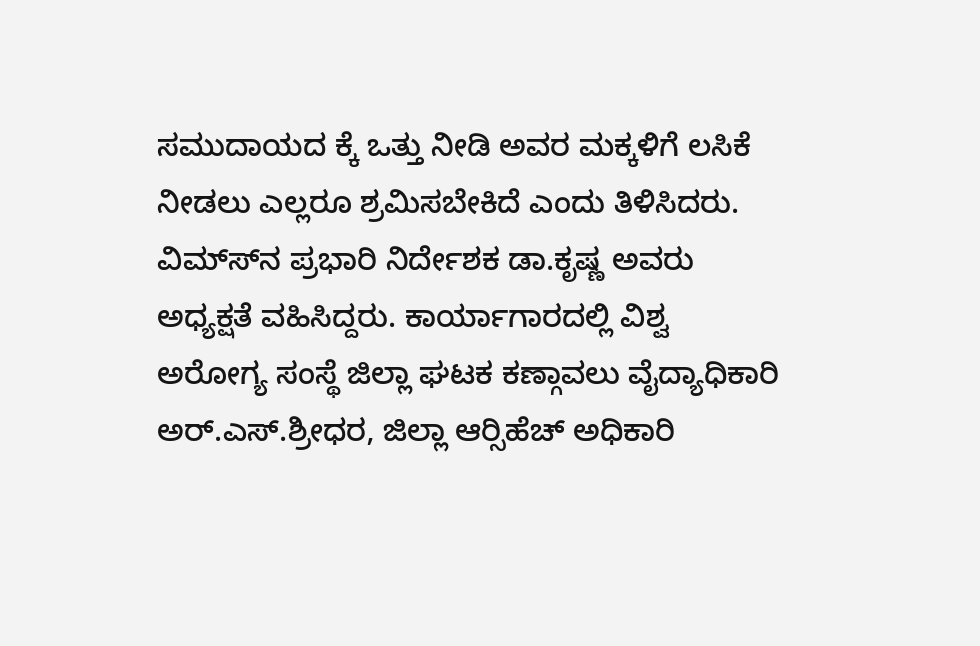ಸಮುದಾಯದ ಕ್ಕೆ ಒತ್ತು ನೀಡಿ ಅವರ ಮಕ್ಕಳಿಗೆ ಲಸಿಕೆ ನೀಡಲು ಎಲ್ಲರೂ ಶ್ರಮಿಸಬೇಕಿದೆ ಎಂದು ತಿಳಿಸಿದರು. ವಿಮ್ಸ್‍ನ ಪ್ರಭಾರಿ ನಿರ್ದೇಶಕ ಡಾ.ಕೃಷ್ಣ ಅವರು ಅಧ್ಯಕ್ಷತೆ ವಹಿಸಿದ್ದರು. ಕಾರ್ಯಾಗಾರದಲ್ಲಿ ವಿಶ್ವ ಅರೋಗ್ಯ ಸಂಸ್ಥೆ ಜಿಲ್ಲಾ ಘಟಕ ಕಣ್ಗಾವಲು ವೈದ್ಯಾಧಿಕಾರಿ ಅರ್.ಎಸ್.ಶ್ರೀಧರ, ಜಿಲ್ಲಾ ಆರ್‍ಸಿಹೆಚ್ ಅಧಿಕಾರಿ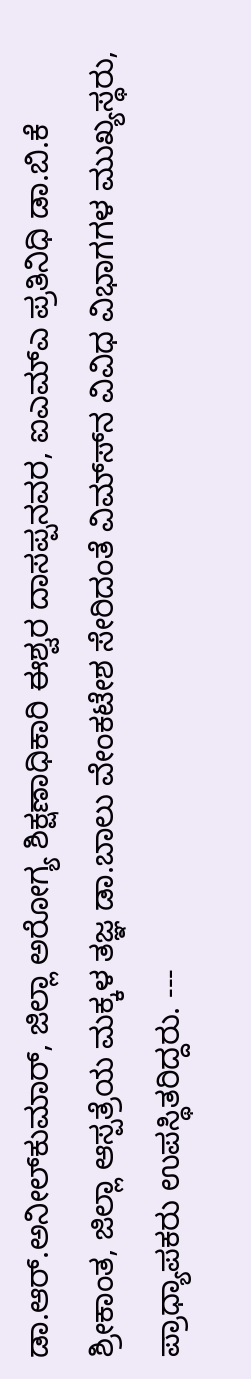ಡಾ.ಆರ್.ಅನೀಲ್‍ಕುಮಾರ್, ಜಿಲ್ಲಾ ಅರೋಗ್ಯ ಶಿಕ್ಷಣಾಧಿಕಾರಿ ಈಶ್ವರ ದಾಸಪ್ಪನವರ, ಐಎಮ್‍ಎ ಪ್ರತಿನಿಧಿ ಡಾ.ಬಿ.ಕೆ ಶ್ರೀಕಾಂತ, ಜಿಲ್ಲಾ ಆಸ್ಪತ್ರೆಯ ಮಕ್ಕಳ ತಜ್ಞ ಡಾ.ಬಾಲು ವೇಂಕಟೇಶ ಸೇರಿದಂತೆ ವಿಮ್ಸ್‍ನ ವಿವಿಧ ವಿಭಾಗಗಳ ಮುಖ್ಯಸ್ಥರು, ಪ್ರಾಧ್ಯಾಪಕರು ಉಪಸ್ಥಿತರಿದ್ದರು. ---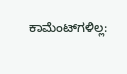ಕಾಮೆಂಟ್‌ಗಳಿಲ್ಲ: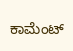ಕಾಮೆಂಟ್‌‌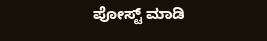ಪೋಸ್ಟ್‌ ಮಾಡಿ